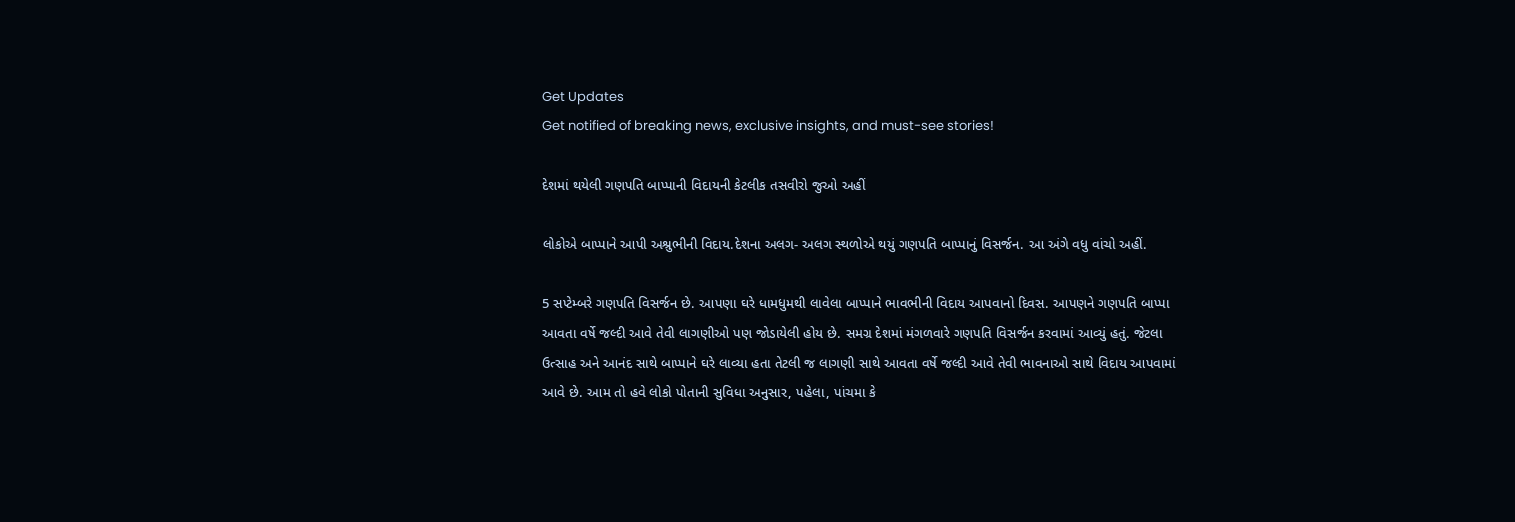Get Updates
Get notified of breaking news, exclusive insights, and must-see stories!

દેશમાં થયેલી ગણપતિ બાપ્પાની વિદાયની કેટલીક તસવીરો જુઓ અહીં

લોકોએ બાપ્પાને આપી અશ્રુભીની વિદાય.દેશના અલગ- અલગ સ્થળોએ થયું ગણપતિ બાપ્પાનું વિસર્જન. આ અંગે વધુ વાંચો અહીં.

5 સપ્ટેમ્બરે ગણપતિ વિસર્જન છે. આપણા ઘરે ધામધુમથી લાવેલા બાપ્પાને ભાવભીની વિદાય આપવાનો દિવસ. આપણને ગણપતિ બાપ્પા આવતા વર્ષે જલ્દી આવે તેવી લાગણીઓ પણ જોડાયેલી હોય છે. સમગ્ર દેશમાં મંગળવારે ગણપતિ વિસર્જન કરવામાં આવ્યું હતું. જેટલા ઉત્સાહ અને આનંદ સાથે બાપ્પાને ઘરે લાવ્યા હતા તેટલી જ લાગણી સાથે આવતા વર્ષે જલ્દી આવે તેવી ભાવનાઓ સાથે વિદાય આપવામાં આવે છે. આમ તો હવે લોકો પોતાની સુવિધા અનુસાર, પહેલા, પાંચમા કે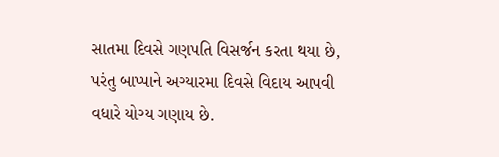સાતમા દિવસે ગણપતિ વિસર્જન કરતા થયા છે, પરંતુ બાપ્પાને અગ્યારમા દિવસે વિદાય આપવી વધારે યોગ્ય ગણાય છે.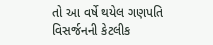તો આ વર્ષે થયેલ ગણપતિ વિસર્જનની કેટલીક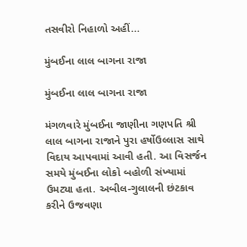તસવીરો નિહાળો અહીં...

મુંબઈના લાલ બાગના રાજા

મુંબઈના લાલ બાગના રાજા

મંગળવારે મુંબઈના જાણીના ગણપતિ શ્રી લાલ બાગના રાજાને પુરા હર્ષોઉલ્લાસ સાથે વિદાય આપવામાં આવી હતી. આ વિસર્જન સમયે મુંબઈના લોકો બહોળી સંખ્યામાં ઉમટ્યા હતા. અબીલ-ગુલાલની છંટકાવ કરીને ઉજવણા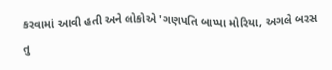કરવામાં આવી હતી અને લોકોએ 'ગણપતિ બાપ્પા મોરિયા, અગલે બરસ તુ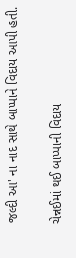જલ્દી આ' ના નાદ સાથે બાપ્પાને વિદાય આપી હતી.

ચેન્નઈમાં થઈ બાપ્પાની વિદાય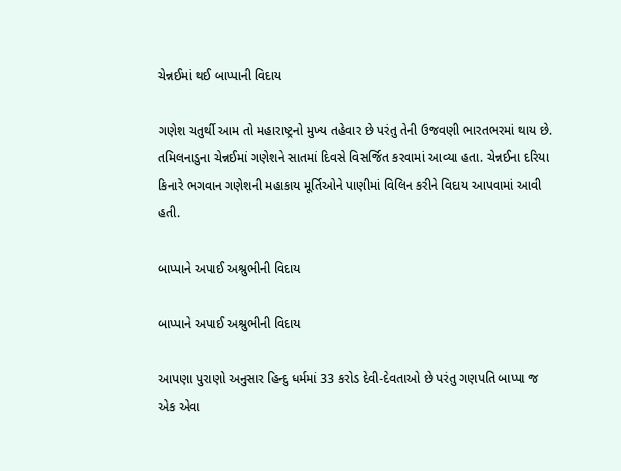ચેન્નઈમાં થઈ બાપ્પાની વિદાય

ગણેશ ચતુર્થી આમ તો મહારાષ્ટ્રનો મુખ્ય તહેવાર છે પરંતુ તેની ઉજવણી ભારતભરમાં થાય છે. તમિલનાડુના ચેન્નઈમાં ગણેશને સાતમાં દિવસે વિસર્જિત કરવામાં આવ્યા હતા. ચેન્નઈના દરિયા કિનારે ભગવાન ગણેશની મહાકાય મૂર્તિઓને પાણીમાં વિલિન કરીને વિદાય આપવામાં આવી હતી.

બાપ્પાને અપાઈ અશ્રુભીની વિદાય

બાપ્પાને અપાઈ અશ્રુભીની વિદાય

આપણા પુરાણો અનુસાર હિન્દુ ધર્મમાં 33 કરોડ દેવી-દેવતાઓ છે પરંતુ ગણપતિ બાપ્પા જ એક એવા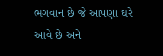ભગવાન છે જે આપણા ઘરે આવે છે અને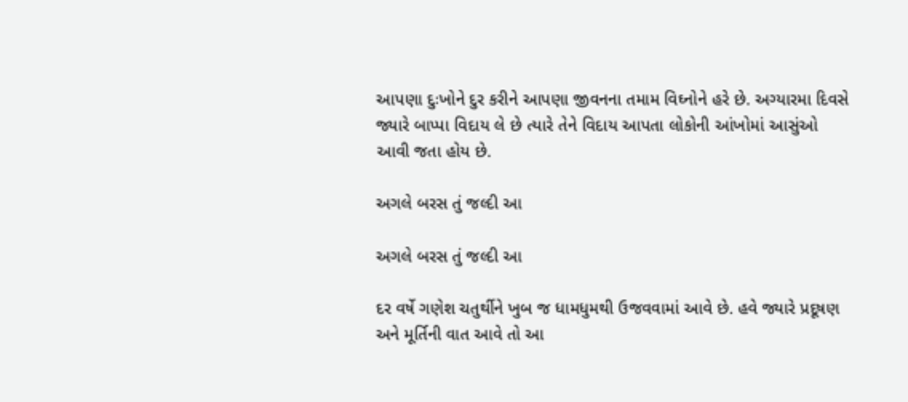આપણા દુઃખોને દુર કરીને આપણા જીવનના તમામ વિઘ્નોને હરે છે. અગ્યારમા દિવસે જ્યારે બાપ્પા વિદાય લે છે ત્યારે તેને વિદાય આપતા લોકોની આંખોમાં આસુંઓ આવી જતા હોય છે.

અગલે બરસ તું જલ્દી આ

અગલે બરસ તું જલ્દી આ

દર વર્ષે ગણેશ ચતુર્થીને ખુબ જ ધામધુમથી ઉજવવામાં આવે છે. હવે જ્યારે પ્રદૂષણ અને મૂર્તિની વાત આવે તો આ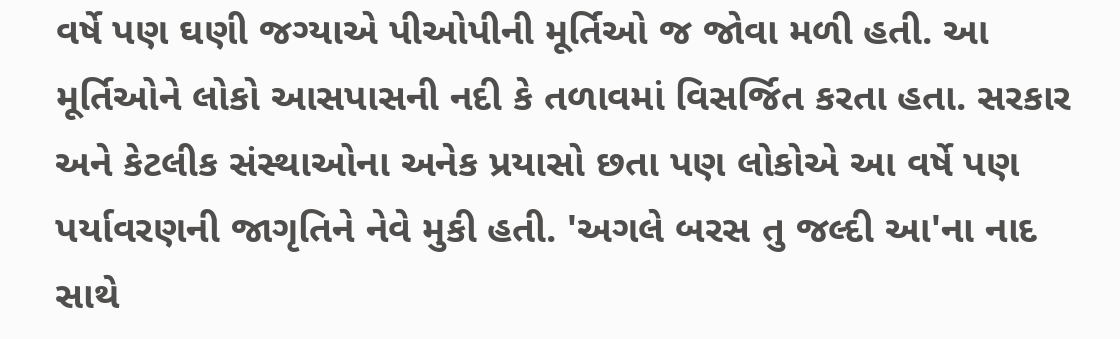વર્ષે પણ ઘણી જગ્યાએ પીઓપીની મૂર્તિઓ જ જોવા મળી હતી. આ મૂર્તિઓને લોકો આસપાસની નદી કે તળાવમાં વિસર્જિત કરતા હતા. સરકાર અને કેટલીક સંસ્થાઓના અનેક પ્રયાસો છતા પણ લોકોએ આ વર્ષે પણ પર્યાવરણની જાગૃતિને નેવે મુકી હતી. 'અગલે બરસ તુ જલ્દી આ'ના નાદ સાથે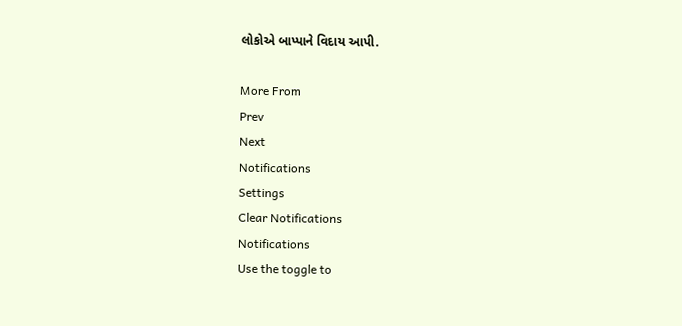લોકોએ બાપ્પાને વિદાય આપી.

More From
Prev
Next
Notifications
Settings
Clear Notifications
Notifications
Use the toggle to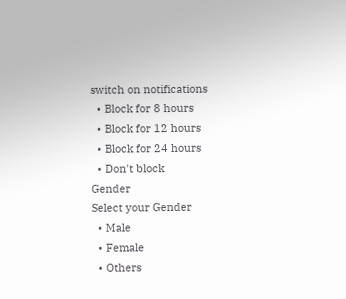switch on notifications
  • Block for 8 hours
  • Block for 12 hours
  • Block for 24 hours
  • Don't block
Gender
Select your Gender
  • Male
  • Female
  • Others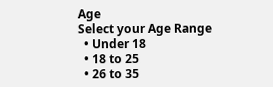Age
Select your Age Range
  • Under 18
  • 18 to 25
  • 26 to 35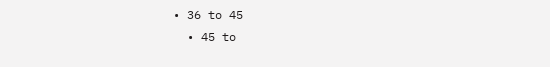• 36 to 45
  • 45 to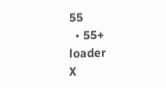55
  • 55+
loader
X